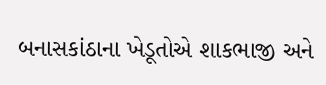બનાસકાંઠાના ખેડૂતોએ શાકભાજી અને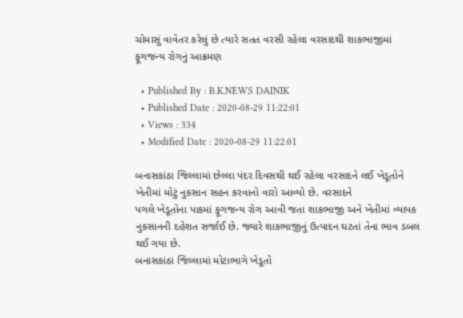ચોમાસું વાવેતર કરેલું છે ત્યારે સતત વરસી રહેલા વરસાદથી શાકભાજીમાં ફૂગજન્ય રોગનું આક્રમણ

  • Published By : B.K.NEWS DAINIK
  • Published Date : 2020-08-29 11:22:01
  • Views : 334
  • Modified Date : 2020-08-29 11:22:01

બનાસકાંઠા જિલ્લામાં છેલ્લા પંદર દિવસથી થઈ રહેલા વરસાદને લઈ ખેડૂતોને ખેતીમાં મોટું નુકસાન સહન કરવાનો વારો આવ્યો છે. વરસાદને
પગલે ખેડૂતોના પાકમાં ફૂગજન્ય રોગ આવી જતા શાકભાજી અને ખેતીમાં વ્યાપક નુકસાનની દહેશત સર્જાઈ છે. જ્યારે શાકભાજીનું ઉત્પાદન ઘટતાં તેના ભાવ ડબલ થઈ ગયા છે.
બનાસકાંઠા જિલ્લામાં મોટાભાગે ખેડૂતો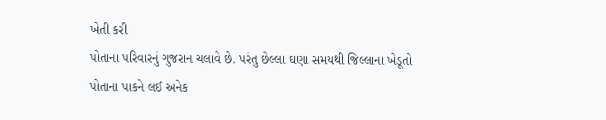ખેતી કરી
પોતાના પરિવારનું ગુજરાન ચલાવે છે. પરંતુ છેલ્લા ઘણા સમયથી જિલ્લાના ખેડૂતો
પોતાના પાકને લઈ અનેક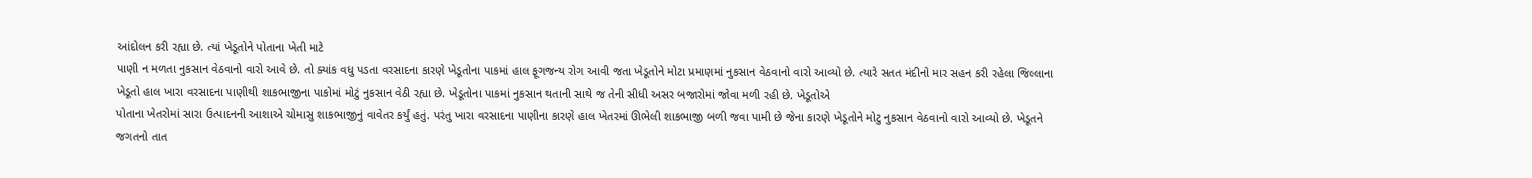આંદોલન કરી રહ્યા છે. ત્યાં ખેડૂતોને પોતાના ખેતી માટે
પાણી ન મળતા નુકસાન વેઠવાનો વારો આવે છે. તો ક્યાંક વધુ પડતા વરસાદના કારણે ખેડૂતોના પાકમાં હાલ ફૂગજન્ય રોગ આવી જતા ખેડૂતોને મોટા પ્રમાણમાં નુકસાન વેઠવાનો વારો આવ્યો છે. ત્યારે સતત મંદીનો માર સહન કરી રહેલા જિલ્લાના ખેડૂતો હાલ ખારા વરસાદના પાણીથી શાકભાજીના પાકોમાં મોટું નુકસાન વેઠી રહ્યા છે. ખેડૂતોના પાકમાં નુકસાન થતાની સાથે જ તેની સીધી અસર બજારોમાં જોવા મળી રહી છે. ખેડૂતોએ
પોતાના ખેતરોમાં સારા ઉત્પાદનની આશાએ ચોમાસુ શાકભાજીનું વાવેતર કર્યું હતું. પરંતુ ખારા વરસાદના પાણીના કારણે હાલ ખેતરમાં ઊભેલી શાકભાજી બળી જવા પામી છે જેના કારણે ખેડૂતોને મોટુ નુકસાન વેઠવાનો વારો આવ્યો છે. ખેડૂતને જગતનો તાત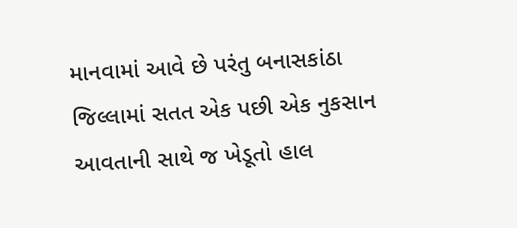માનવામાં આવે છે પરંતુ બનાસકાંઠા જિલ્લામાં સતત એક પછી એક નુકસાન આવતાની સાથે જ ખેડૂતો હાલ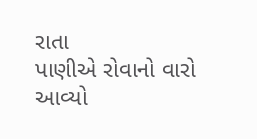રાતા
પાણીએ રોવાનો વારો આવ્યો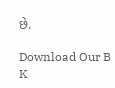છે.

Download Our B K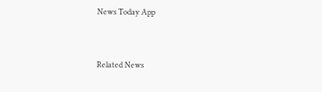News Today App



Related News